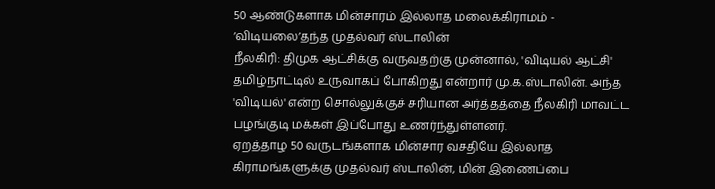50 ஆண்டுகளாக மின்சாரம் இல்லாத மலைக்கிராமம் - ‘விடியலை’தந்த முதல்வர் ஸ்டாலின்
நீலகிரி: திமுக ஆட்சிக்கு வருவதற்கு முன்னால், 'விடியல் ஆட்சி' தமிழ்நாட்டில் உருவாகப் போகிறது என்றார் மு.க.ஸ்டாலின். அந்த 'விடியல்' என்ற சொல்லுக்குச் சரியான அர்த்தத்தை நீலகிரி மாவட்ட பழங்குடி மக்கள் இப்போது உணர்ந்துள்ளனர்.
ஏறத்தாழ 50 வருடங்களாக மின்சார வசதியே இல்லாத கிராமங்களுக்கு முதல்வர் ஸ்டாலின், மின் இணைப்பை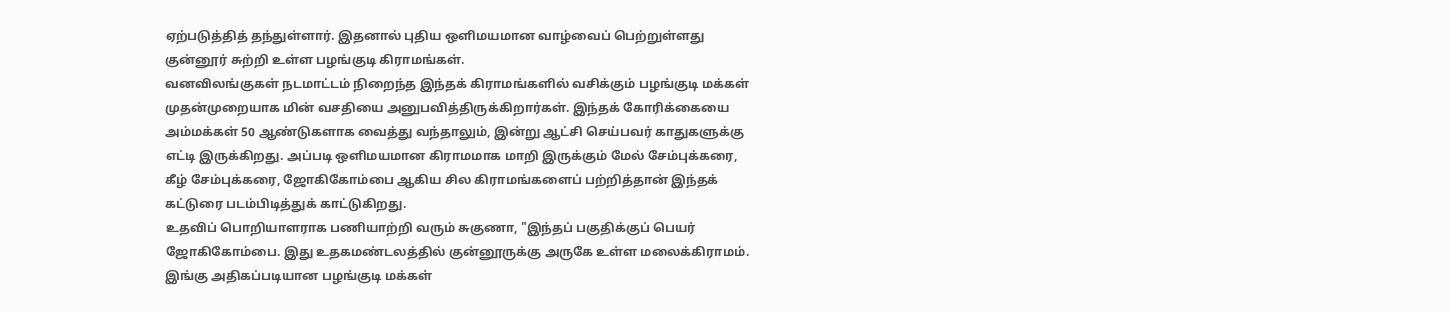ஏற்படுத்தித் தந்துள்ளார். இதனால் புதிய ஒளிமயமான வாழ்வைப் பெற்றுள்ளது குன்னூர் சுற்றி உள்ள பழங்குடி கிராமங்கள்.
வனவிலங்குகள் நடமாட்டம் நிறைந்த இந்தக் கிராமங்களில் வசிக்கும் பழங்குடி மக்கள் முதன்முறையாக மின் வசதியை அனுபவித்திருக்கிறார்கள். இந்தக் கோரிக்கையை அம்மக்கள் 50 ஆண்டுகளாக வைத்து வந்தாலும், இன்று ஆட்சி செய்பவர் காதுகளுக்கு எட்டி இருக்கிறது. அப்படி ஒளிமயமான கிராமமாக மாறி இருக்கும் மேல் சேம்புக்கரை, கீழ் சேம்புக்கரை, ஜோகிகோம்பை ஆகிய சில கிராமங்களைப் பற்றித்தான் இந்தக் கட்டுரை படம்பிடித்துக் காட்டுகிறது.
உதவிப் பொறியாளராக பணியாற்றி வரும் சுகுணா, "இந்தப் பகுதிக்குப் பெயர் ஜோகிகோம்பை. இது உதகமண்டலத்தில் குன்னூருக்கு அருகே உள்ள மலைக்கிராமம். இங்கு அதிகப்படியான பழங்குடி மக்கள்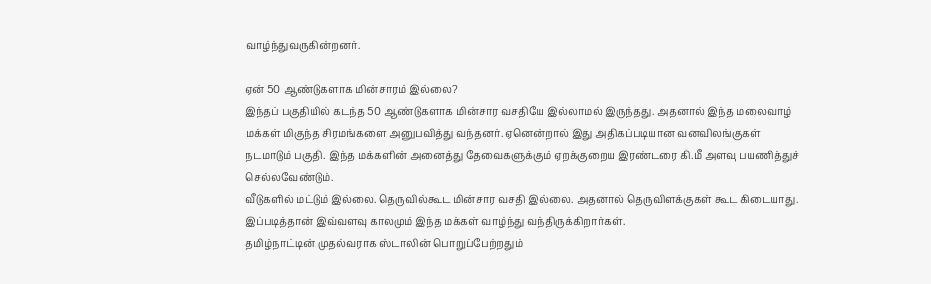வாழ்ந்துவருகின்றனர்.

ஏன் 50 ஆண்டுகளாக மின்சாரம் இல்லை?
இந்தப் பகுதியில் கடந்த 50 ஆண்டுகளாக மின்சார வசதியே இல்லாமல் இருந்தது. அதனால் இந்த மலைவாழ் மக்கள் மிகுந்த சிரமங்களை அனுபவித்து வந்தனர். ஏனென்றால் இது அதிகப்படியான வனவிலங்குகள் நடமாடும் பகுதி. இந்த மக்களின் அனைத்து தேவைகளுக்கும் ஏறக்குறைய இரண்டரை கி.மீ அளவு பயணித்துச் செல்லவேண்டும்.
வீடுகளில் மட்டும் இல்லை. தெருவில்கூட மின்சார வசதி இல்லை. அதனால் தெருவிளக்குகள் கூட கிடையாது. இப்படித்தான் இவ்வளவு காலமும் இந்த மக்கள் வாழ்ந்து வந்திருக்கிறார்கள்.
தமிழ்நாட்டின் முதல்வராக ஸ்டாலின் பொறுப்பேற்றதும்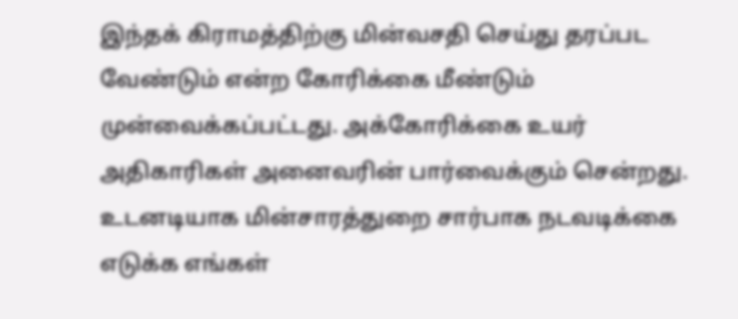இந்தக் கிராமத்திற்கு மின்வசதி செய்து தரப்பட வேண்டும் என்ற கோரிக்கை மீண்டும் முன்வைக்கப்பட்டது. அக்கோரிக்கை உயர் அதிகாரிகள் அனைவரின் பார்வைக்கும் சென்றது. உடனடியாக மின்சாரத்துறை சார்பாக நடவடிக்கை எடுக்க எங்கள்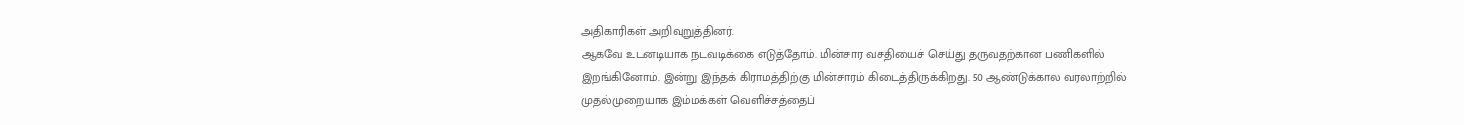அதிகாரிகள் அறிவுறுத்தினர்.
ஆகவே உடனடியாக நடவடிக்கை எடுத்தோம். மின்சார வசதியைச் செய்து தருவதற்கான பணிகளில் இறங்கினோம். இன்று இந்தக் கிராமத்திற்கு மின்சாரம் கிடைத்திருக்கிறது. 50 ஆண்டுக்கால வரலாற்றில் முதல்முறையாக இம்மக்கள் வெளிச்சத்தைப்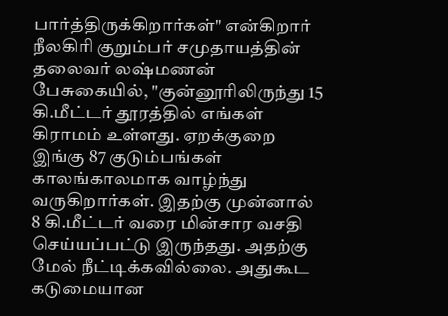பார்த்திருக்கிறார்கள்" என்கிறார்
நீலகிரி குறும்பர் சமுதாயத்தின் தலைவர் லஷ்மணன் பேசுகையில், "குன்னூரிலிருந்து 15 கி.மீட்டர் தூரத்தில் எங்கள் கிராமம் உள்ளது. ஏறக்குறை இங்கு 87 குடும்பங்கள் காலங்காலமாக வாழ்ந்து வருகிறார்கள். இதற்கு முன்னால் 8 கி.மீட்டர் வரை மின்சார வசதி செய்யப்பட்டு இருந்தது. அதற்கு மேல் நீட்டிக்கவில்லை. அதுகூட கடுமையான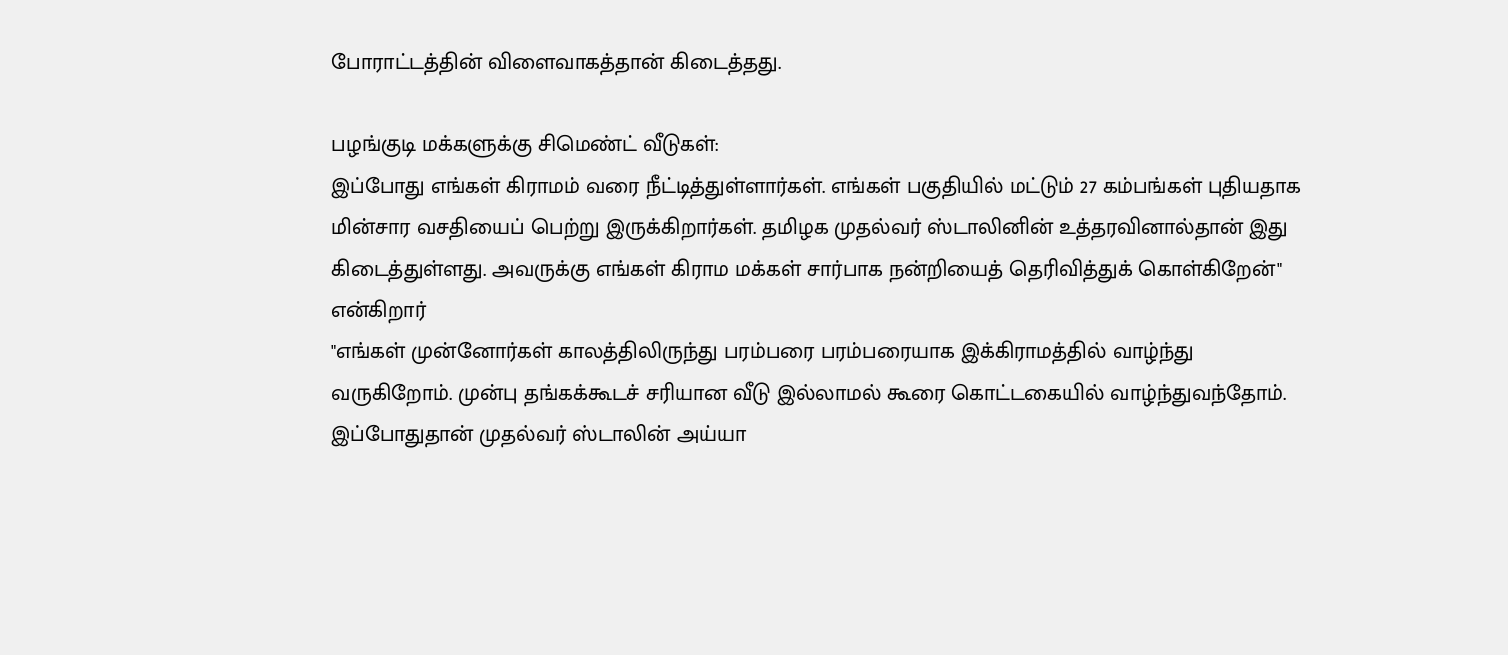போராட்டத்தின் விளைவாகத்தான் கிடைத்தது.

பழங்குடி மக்களுக்கு சிமெண்ட் வீடுகள்:
இப்போது எங்கள் கிராமம் வரை நீட்டித்துள்ளார்கள். எங்கள் பகுதியில் மட்டும் 27 கம்பங்கள் புதியதாக மின்சார வசதியைப் பெற்று இருக்கிறார்கள். தமிழக முதல்வர் ஸ்டாலினின் உத்தரவினால்தான் இது கிடைத்துள்ளது. அவருக்கு எங்கள் கிராம மக்கள் சார்பாக நன்றியைத் தெரிவித்துக் கொள்கிறேன்" என்கிறார்
"எங்கள் முன்னோர்கள் காலத்திலிருந்து பரம்பரை பரம்பரையாக இக்கிராமத்தில் வாழ்ந்து வருகிறோம். முன்பு தங்கக்கூடச் சரியான வீடு இல்லாமல் கூரை கொட்டகையில் வாழ்ந்துவந்தோம். இப்போதுதான் முதல்வர் ஸ்டாலின் அய்யா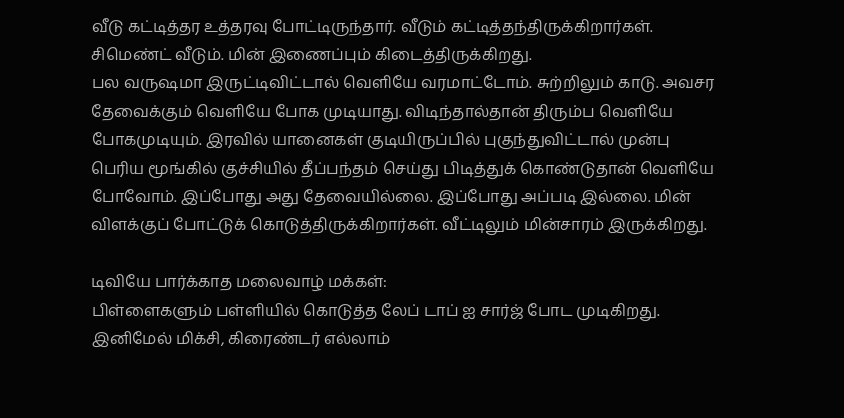வீடு கட்டித்தர உத்தரவு போட்டிருந்தார். வீடும் கட்டித்தந்திருக்கிறார்கள். சிமெண்ட் வீடும். மின் இணைப்பும் கிடைத்திருக்கிறது.
பல வருஷமா இருட்டிவிட்டால் வெளியே வரமாட்டோம். சுற்றிலும் காடு. அவசர தேவைக்கும் வெளியே போக முடியாது. விடிந்தால்தான் திரும்ப வெளியே போகமுடியும். இரவில் யானைகள் குடியிருப்பில் புகுந்துவிட்டால் முன்பு பெரிய மூங்கில் குச்சியில் தீப்பந்தம் செய்து பிடித்துக் கொண்டுதான் வெளியே போவோம். இப்போது அது தேவையில்லை. இப்போது அப்படி இல்லை. மின் விளக்குப் போட்டுக் கொடுத்திருக்கிறார்கள். வீட்டிலும் மின்சாரம் இருக்கிறது.

டிவியே பார்க்காத மலைவாழ் மக்கள்:
பிள்ளைகளும் பள்ளியில் கொடுத்த லேப் டாப் ஐ சார்ஜ் போட முடிகிறது. இனிமேல் மிக்சி, கிரைண்டர் எல்லாம்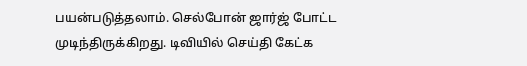பயன்படுத்தலாம். செல்போன் ஜார்ஜ் போட்ட முடிந்திருக்கிறது. டிவியில் செய்தி கேட்க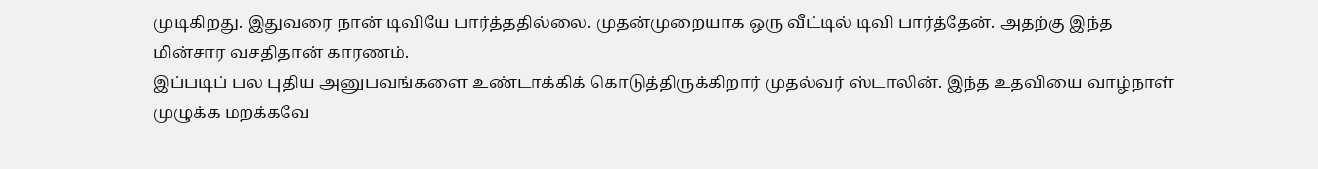முடிகிறது. இதுவரை நான் டிவியே பார்த்ததில்லை. முதன்முறையாக ஒரு வீட்டில் டிவி பார்த்தேன். அதற்கு இந்த மின்சார வசதிதான் காரணம்.
இப்படிப் பல புதிய அனுபவங்களை உண்டாக்கிக் கொடுத்திருக்கிறார் முதல்வர் ஸ்டாலின். இந்த உதவியை வாழ்நாள் முழுக்க மறக்கவே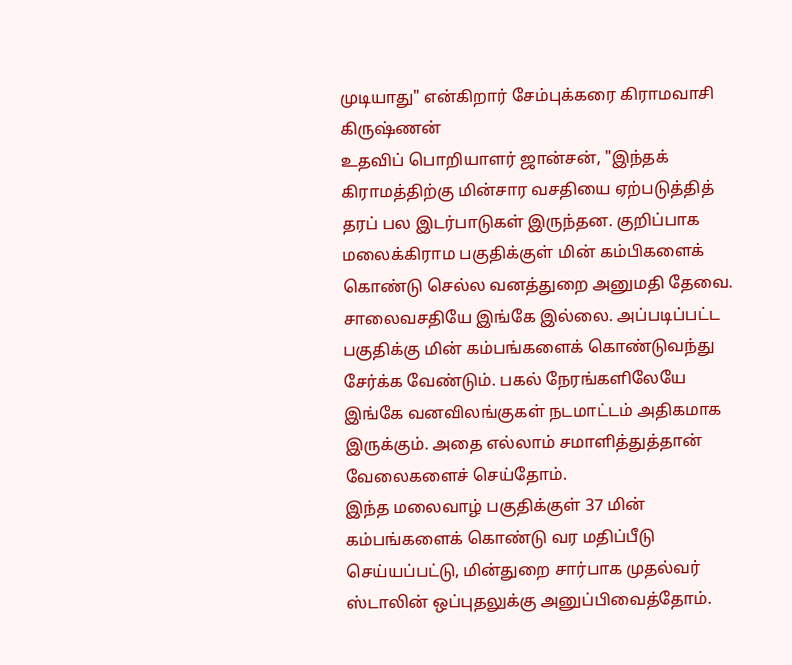முடியாது" என்கிறார் சேம்புக்கரை கிராமவாசி கிருஷ்ணன்
உதவிப் பொறியாளர் ஜான்சன், "இந்தக் கிராமத்திற்கு மின்சார வசதியை ஏற்படுத்தித் தரப் பல இடர்பாடுகள் இருந்தன. குறிப்பாக மலைக்கிராம பகுதிக்குள் மின் கம்பிகளைக் கொண்டு செல்ல வனத்துறை அனுமதி தேவை. சாலைவசதியே இங்கே இல்லை. அப்படிப்பட்ட பகுதிக்கு மின் கம்பங்களைக் கொண்டுவந்து சேர்க்க வேண்டும். பகல் நேரங்களிலேயே இங்கே வனவிலங்குகள் நடமாட்டம் அதிகமாக இருக்கும். அதை எல்லாம் சமாளித்துத்தான் வேலைகளைச் செய்தோம்.
இந்த மலைவாழ் பகுதிக்குள் 37 மின் கம்பங்களைக் கொண்டு வர மதிப்பீடு செய்யப்பட்டு, மின்துறை சார்பாக முதல்வர் ஸ்டாலின் ஒப்புதலுக்கு அனுப்பிவைத்தோம்.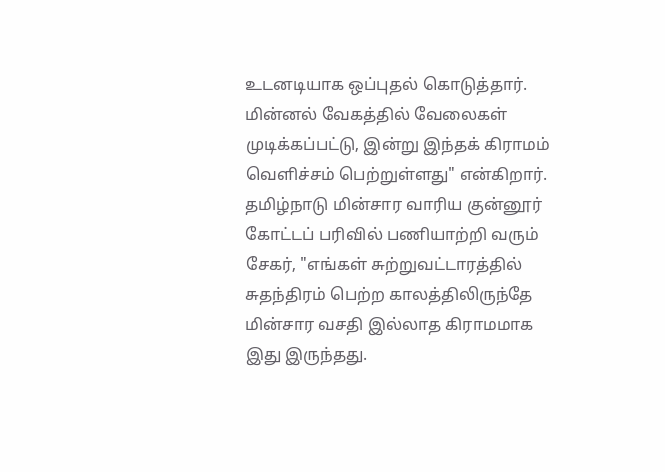உடனடியாக ஒப்புதல் கொடுத்தார். மின்னல் வேகத்தில் வேலைகள் முடிக்கப்பட்டு, இன்று இந்தக் கிராமம் வெளிச்சம் பெற்றுள்ளது" என்கிறார்.
தமிழ்நாடு மின்சார வாரிய குன்னூர் கோட்டப் பரிவில் பணியாற்றி வரும் சேகர், "எங்கள் சுற்றுவட்டாரத்தில் சுதந்திரம் பெற்ற காலத்திலிருந்தே மின்சார வசதி இல்லாத கிராமமாக இது இருந்தது.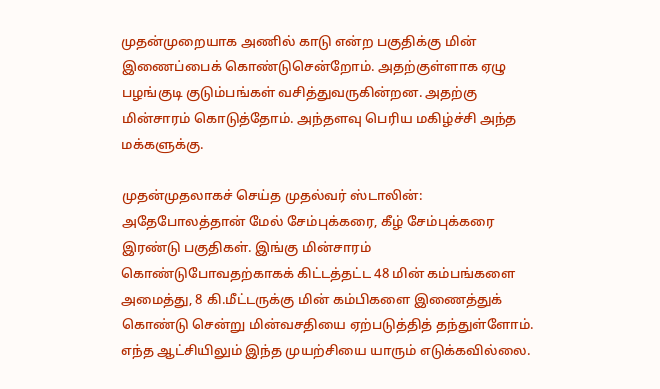முதன்முறையாக அணில் காடு என்ற பகுதிக்கு மின் இணைப்பைக் கொண்டுசென்றோம். அதற்குள்ளாக ஏழு பழங்குடி குடும்பங்கள் வசித்துவருகின்றன. அதற்கு மின்சாரம் கொடுத்தோம். அந்தளவு பெரிய மகிழ்ச்சி அந்த மக்களுக்கு.

முதன்முதலாகச் செய்த முதல்வர் ஸ்டாலின்:
அதேபோலத்தான் மேல் சேம்புக்கரை, கீழ் சேம்புக்கரை இரண்டு பகுதிகள். இங்கு மின்சாரம் கொண்டுபோவதற்காகக் கிட்டத்தட்ட 48 மின் கம்பங்களை அமைத்து, 8 கி.மீட்டருக்கு மின் கம்பிகளை இணைத்துக் கொண்டு சென்று மின்வசதியை ஏற்படுத்தித் தந்துள்ளோம். எந்த ஆட்சியிலும் இந்த முயற்சியை யாரும் எடுக்கவில்லை.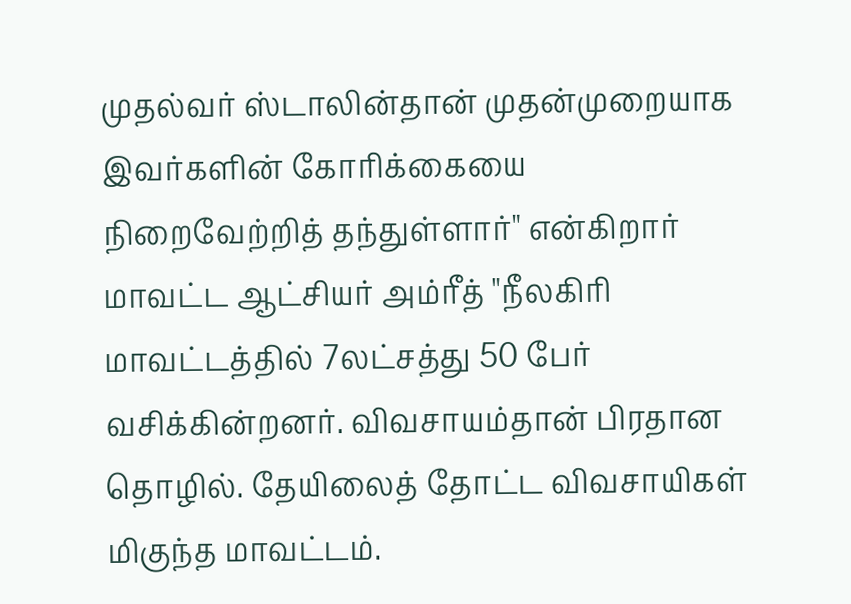முதல்வர் ஸ்டாலின்தான் முதன்முறையாக இவர்களின் கோரிக்கையை நிறைவேற்றித் தந்துள்ளார்" என்கிறார்
மாவட்ட ஆட்சியர் அம்ரீத் "நீலகிரி மாவட்டத்தில் 7லட்சத்து 50 பேர் வசிக்கின்றனர். விவசாயம்தான் பிரதான தொழில். தேயிலைத் தோட்ட விவசாயிகள் மிகுந்த மாவட்டம்.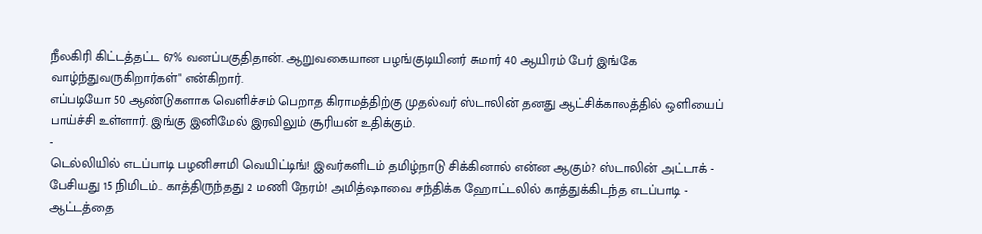நீலகிரி கிட்டத்தட்ட 67% வனப்பகுதிதான். ஆறுவகையான பழங்குடியினர் சுமார் 40 ஆயிரம் பேர் இங்கே வாழ்ந்துவருகிறார்கள்" என்கிறார்.
எப்படியோ 50 ஆண்டுகளாக வெளிச்சம் பெறாத கிராமத்திற்கு முதல்வர் ஸ்டாலின் தனது ஆட்சிக்காலத்தில் ஒளியைப் பாய்ச்சி உள்ளார். இங்கு இனிமேல் இரவிலும் சூரியன் உதிக்கும்.
-
டெல்லியில் எடப்பாடி பழனிசாமி வெயிட்டிங்! இவர்களிடம் தமிழ்நாடு சிக்கினால் என்ன ஆகும்? ஸ்டாலின் அட்டாக் -
பேசியது 15 நிமிடம்.. காத்திருந்தது 2 மணி நேரம்! அமித்ஷாவை சந்திக்க ஹோட்டலில் காத்துக்கிடந்த எடப்பாடி -
ஆட்டத்தை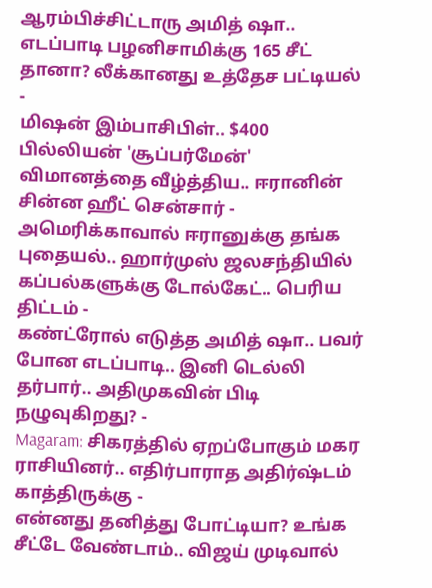ஆரம்பிச்சிட்டாரு அமித் ஷா.. எடப்பாடி பழனிசாமிக்கு 165 சீட் தானா? லீக்கானது உத்தேச பட்டியல் -
மிஷன் இம்பாசிபிள்.. $400 பில்லியன் 'சூப்பர்மேன்' விமானத்தை வீழ்த்திய.. ஈரானின் சின்ன ஹீட் சென்சார் -
அமெரிக்காவால் ஈரானுக்கு தங்க புதையல்.. ஹார்முஸ் ஜலசந்தியில் கப்பல்களுக்கு டோல்கேட்.. பெரிய திட்டம் -
கண்ட்ரோல் எடுத்த அமித் ஷா.. பவர் போன எடப்பாடி.. இனி டெல்லி தர்பார்.. அதிமுகவின் பிடி நழுவுகிறது? -
Magaram: சிகரத்தில் ஏறப்போகும் மகர ராசியினர்.. எதிர்பாராத அதிர்ஷ்டம் காத்திருக்கு -
என்னது தனித்து போட்டியா? உங்க சீட்டே வேண்டாம்.. விஜய் முடிவால்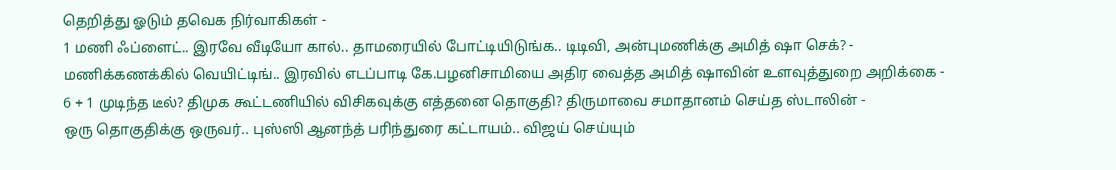தெறித்து ஓடும் தவெக நிர்வாகிகள் -
1 மணி ஃப்ளைட்.. இரவே வீடியோ கால்.. தாமரையில் போட்டியிடுங்க.. டிடிவி, அன்புமணிக்கு அமித் ஷா செக்? -
மணிக்கணக்கில் வெயிட்டிங்.. இரவில் எடப்பாடி கே.பழனிசாமியை அதிர வைத்த அமித் ஷாவின் உளவுத்துறை அறிக்கை -
6 + 1 முடிந்த டீல்? திமுக கூட்டணியில் விசிகவுக்கு எத்தனை தொகுதி? திருமாவை சமாதானம் செய்த ஸ்டாலின் -
ஒரு தொகுதிக்கு ஒருவர்.. புஸ்ஸி ஆனந்த் பரிந்துரை கட்டாயம்.. விஜய் செய்யும்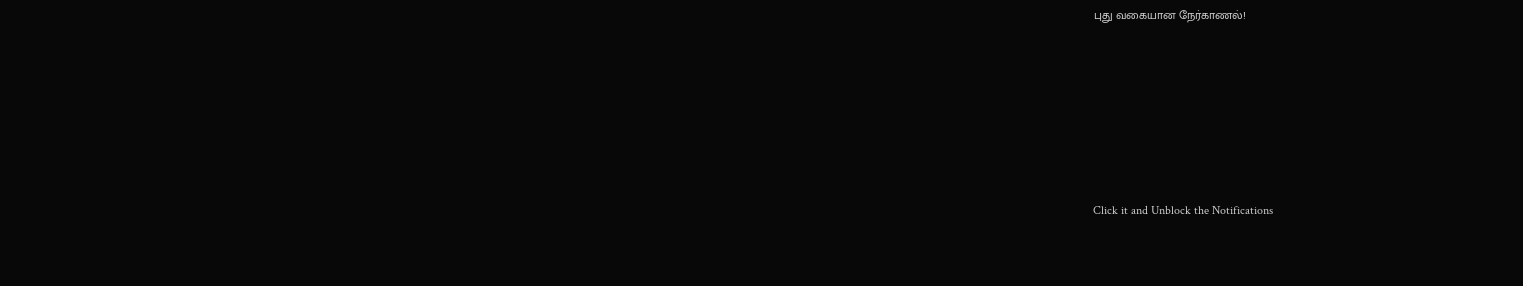புது வகையான நேர்காணல்!












Click it and Unblock the Notifications